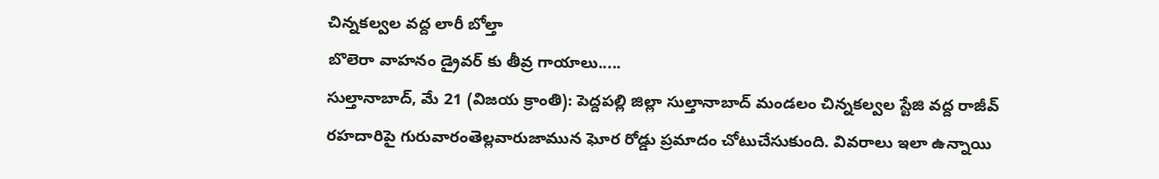చిన్నకల్వల వద్ద లారీ బోల్తా
బొలెరా వాహనం డ్రైవర్ కు తీవ్ర గాయాలు.....
సుల్తానాబాద్, మే 21 (విజయ క్రాంతి): పెద్దపల్లి జిల్లా సుల్తానాబాద్ మండలం చిన్నకల్వల స్టేజి వద్ద రాజీవ్ రహదారిపై గురువారంతెల్లవారుజామున ఘోర రోడ్డు ప్రమాదం చోటుచేసుకుంది. వివరాలు ఇలా ఉన్నాయి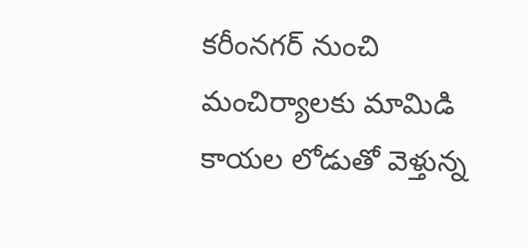కరీంనగర్ నుంచి మంచిర్యాలకు మామిడి కాయల లోడుతో వెళ్తున్న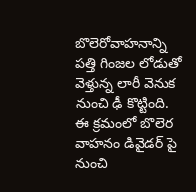బొలెరోవాహనాన్ని పత్తి గింజల లోడుతో వెళ్తున్న లారీ వెనుక నుంచి ఢీ కొట్టింది. ఈ క్రమంలో బొలెర వాహనం డివైడర్ పై నుంచి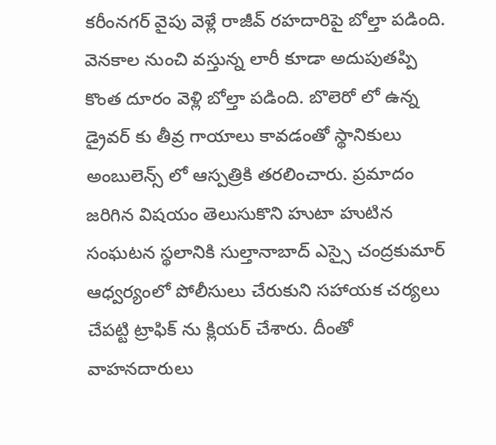కరీంనగర్ వైపు వెళ్లే రాజీవ్ రహదారిపై బోల్తా పడింది.
వెనకాల నుంచి వస్తున్న లారీ కూడా అదుపుతప్పి కొంత దూరం వెళ్లి బోల్తా పడింది. బొలెరో లో ఉన్న డ్రైవర్ కు తీవ్ర గాయాలు కావడంతో స్థానికులు అంబులెన్స్ లో ఆస్పత్రికి తరలించారు. ప్రమాదం జరిగిన విషయం తెలుసుకొని హుటా హుటిన సంఘటన స్థలానికి సుల్తానాబాద్ ఎస్సై చంద్రకుమార్ ఆధ్వర్యంలో పోలీసులు చేరుకుని సహాయక చర్యలు చేపట్టి ట్రాఫిక్ ను క్లియర్ చేశారు. దీంతో వాహనదారులు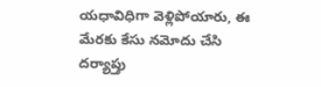యధావిధిగా వెళ్లిపోయారు, ఈ మేరకు కేసు నమోదు చేసి దర్యాప్తు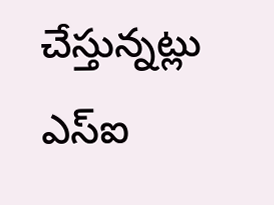చేస్తున్నట్లు ఎస్ఐ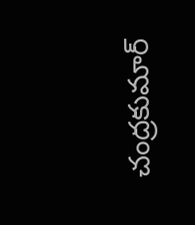చంద్రకుమార్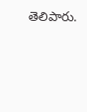తెలిపారు.